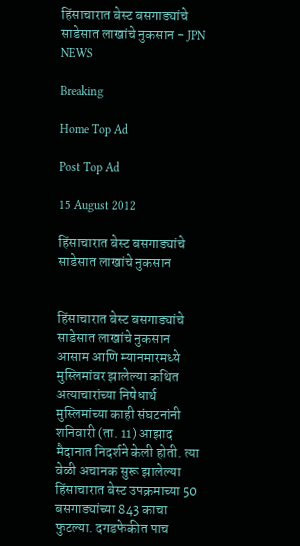हिंसाचारात बेस्ट बसगाड्यांचे साडेसात लाखांचे नुकसान - JPN NEWS

Breaking

Home Top Ad

Post Top Ad

15 August 2012

हिंसाचारात बेस्ट बसगाड्यांचे साडेसात लाखांचे नुकसान


हिंसाचारात बेस्ट बसगाड्यांचे साडेसात लाखांचे नुकसान
आसाम आणि म्यानमारमध्ये मुस्लिमांवर झालेल्या कथित अत्याचारांच्या निषेधार्थ मुस्लिमांच्या काही संघटनांनी शनिवारी (ता. 11) आझाद मैदानात निदर्शने केली होती. त्या वेळी अचानक सुरू झालेल्या हिंसाचारात बेस्ट उपक्रमाच्या 50 बसगाड्यांच्या 843 काचा फुटल्या. दगडफेकीत पाच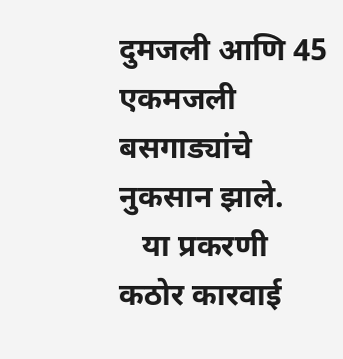दुमजली आणि 45 एकमजली बसगाड्यांचे नुकसान झाले.
   या प्रकरणी कठोर कारवाई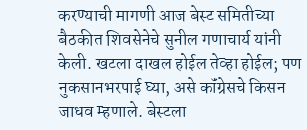करण्याची मागणी आज बेस्ट समितीच्या बैठकीत शिवसेनेचे सुनील गणाचार्य यांनी केली. खटला दाखल होईल तेव्हा होईल; पण नुकसानभरपाई घ्या, असे कॉंग्रेसचे किसन जाधव म्हणाले. बेस्टला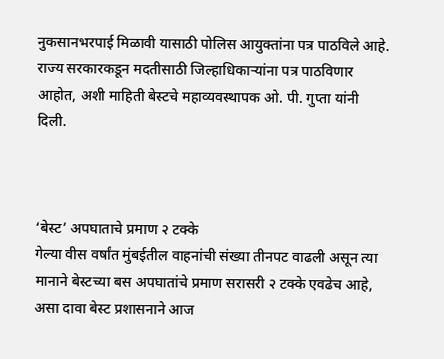नुकसानभरपाई मिळावी यासाठी पोलिस आयुक्तांना पत्र पाठविले आहे. राज्य सरकारकडून मदतीसाठी जिल्हाधिकाऱ्यांना पत्र पाठविणार आहोत, अशी माहिती बेस्टचे महाव्यवस्थापक ओ. पी. गुप्ता यांनी दिली.



‘बेस्ट’ अपघाताचे प्रमाण २ टक्के
गेल्या वीस वर्षांत मुंबईतील वाहनांची संख्या तीनपट वाढली असून त्या मानाने बेस्टच्या बस अपघातांचे प्रमाण सरासरी २ टक्के एवढेच आहे, असा दावा बेस्ट प्रशासनाने आज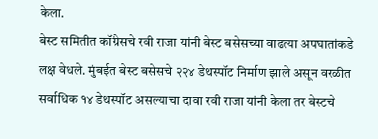केला.
बेस्ट समितीत कॉंग्रेसचे रवी राजा यांनी बेस्ट बसेसच्या वाढत्या अपघातांकडे लक्ष वेधले. मुंबईत बेस्ट बसेसचे २२४ डेथस्पॉट निर्माण झाले असून वरळीत सर्वाधिक १४ डेथस्पॉट असल्याचा दावा रवी राजा यांनी केला तर बेस्टचे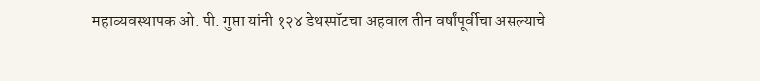महाव्यवस्थापक ओ. पी. गुप्ता यांनी १२४ डेथस्पॉटचा अहवाल तीन वर्षांपूर्वीचा असल्याचे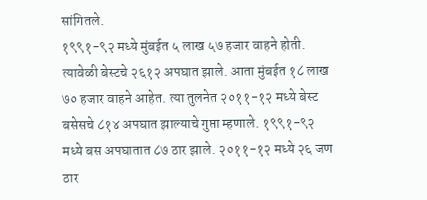सांगितले.
१९९१-९२ मध्ये मुंबईत ५ लाख ५७ हजार वाहने होती. त्यावेळी बेस्टचे २६१२ अपघात झाले. आता मुंबईत १८ लाख ७० हजार वाहने आहेत. त्या तुलनेत २०११-१२ मध्ये बेस्ट बसेसचे ८१४ अपघात झाल्याचे गुप्ता म्हणाले. १९९१-९२ मध्ये बस अपघातात ८७ ठार झाले. २०११-१२ मध्ये २६ जण ठार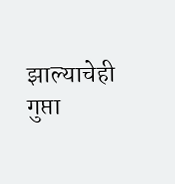झाल्याचेही गुप्ता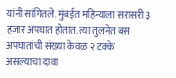यांनी सांगितले. मुंबईत महिन्याला सरासरी ३ हजार अपघात होतात. त्या तुलनेत बस अपघातांची संख्या केवळ २ टक्के असल्याचा दावा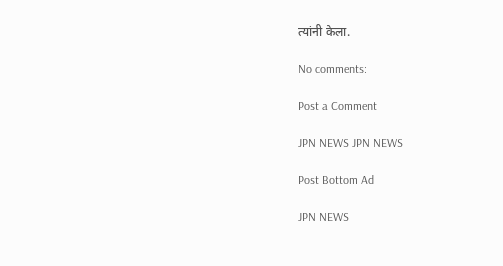त्यांनी केला.

No comments:

Post a Comment

JPN NEWS JPN NEWS

Post Bottom Ad

JPN NEWS